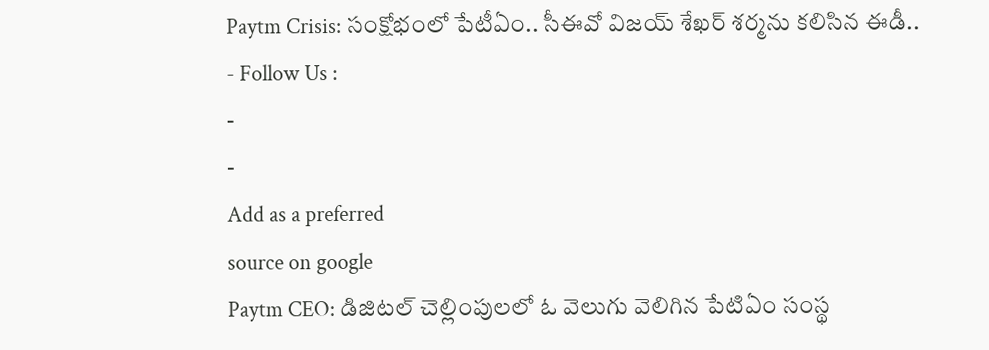Paytm Crisis: సంక్షోభంలో పేటీఏం.. సీఈవో విజయ్ శేఖర్ శర్మను కలిసిన ఈడీ..
- Follow Us :
-
-
Add as a preferred
source on google
Paytm CEO: డిజిటల్ చెల్లింపులలో ఓ వెలుగు వెలిగిన పేటిఏం సంస్థ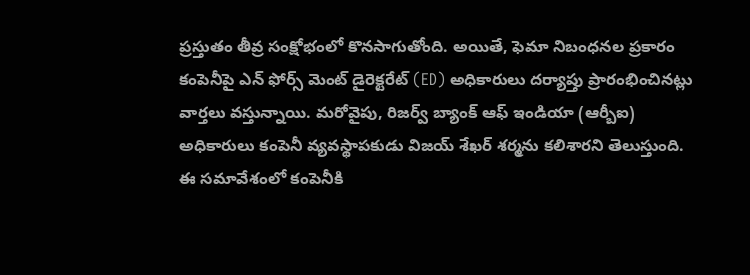ప్రస్తుతం తీవ్ర సంక్షోభంలో కొనసాగుతోంది. అయితే, ఫెమా నిబంధనల ప్రకారం కంపెనీపై ఎన్ ఫోర్స్ మెంట్ డైరెక్టరేట్ (ED) అధికారులు దర్యాప్తు ప్రారంభించినట్లు వార్తలు వస్తున్నాయి. మరోవైపు, రిజర్వ్ బ్యాంక్ ఆఫ్ ఇండియా (ఆర్బీఐ) అధికారులు కంపెనీ వ్యవస్థాపకుడు విజయ్ శేఖర్ శర్మను కలిశారని తెలుస్తుంది. ఈ సమావేశంలో కంపెనీకి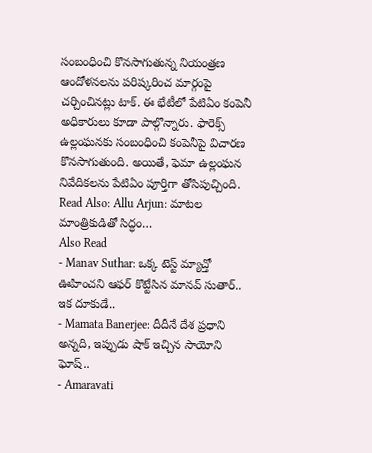సంబంధించి కొనసాగుతున్న నియంత్రణ ఆందోళనలను పరిష్కరించ మార్గంపై చర్చించినట్లు టాక్. ఈ భేటీలో పేటిఏం కంపెనీ అధికారులు కూడా పాల్గొన్నారు. ఫారెక్స్ ఉల్లంఘనకు సంబంధించి కంపెనీపై విచారణ కొనసాగుతుంది. అయితే, ఫెమా ఉల్లంఘన నివేదికలను పేటిఏం పూర్తిగా తోసిపుచ్చింది.
Read Also: Allu Arjun: మాటల మాంత్రికుడితో సిద్ధం…
Also Read
- Manav Suthar: ఒక్క టెస్ట్ మ్యాచ్తో ఊహించని ఆఫర్ కొట్టేసిన మానవ్ సుతార్.. ఇక దూకుడే..
- Mamata Banerjee: దీదీనే దేశ ప్రధాని అన్నది, ఇప్పుడు షాక్ ఇచ్చిన సాయోని ఘోష్..
- Amaravati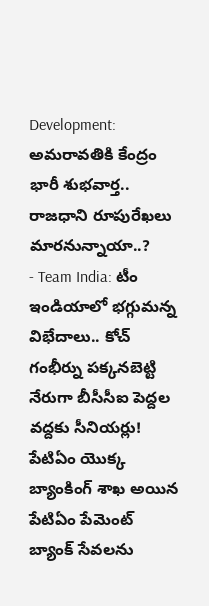Development: అమరావతికి కేంద్రం భారీ శుభవార్త.. రాజధాని రూపురేఖలు మారనున్నాయా..?
- Team India: టీం ఇండియాలో భగ్గుమన్న విభేదాలు.. కోచ్ గంభీర్ను పక్కనబెట్టి నేరుగా బీసీసీఐ పెద్దల వద్దకు సీనియర్లు!
పేటిఏం యొక్క బ్యాంకింగ్ శాఖ అయిన పేటిఏం పేమెంట్ బ్యాంక్ సేవలను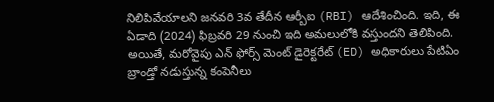నిలిపివేయాలని జనవరి 3వ తేదీన ఆర్బీఐ (RBI) ఆదేశించింది. ఇది, ఈ ఏడాది (2024) ఫిబ్రవరి 29 నుంచి ఇది అమలులోకి వస్తుందని తెలిపింది. అయితే, మరోవైపు ఎన్ ఫోర్స్ మెంట్ డైరెక్టరేట్ (ED) అధికారులు పేటిఏం బ్రాండ్తో నడుస్తున్న కంపెనీలు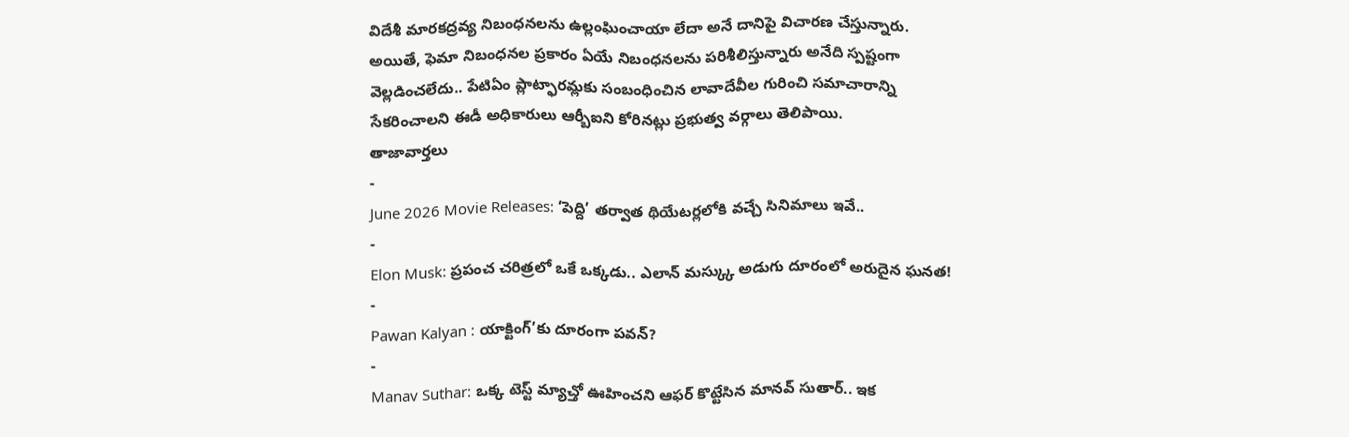విదేశీ మారకద్రవ్య నిబంధనలను ఉల్లంఘించాయా లేదా అనే దానిపై విచారణ చేస్తున్నారు. అయితే, ఫెమా నిబంధనల ప్రకారం ఏయే నిబంధనలను పరిశీలిస్తున్నారు అనేది స్పష్టంగా వెల్లడించలేదు.. పేటిఏం ప్లాట్ఫారమ్లకు సంబంధించిన లావాదేవీల గురించి సమాచారాన్ని సేకరించాలని ఈడీ అధికారులు ఆర్బీఐని కోరినట్లు ప్రభుత్వ వర్గాలు తెలిపాయి.
తాజావార్తలు
-
June 2026 Movie Releases: ‘పెద్ది’ తర్వాత థియేటర్లలోకి వచ్చే సినిమాలు ఇవే..
-
Elon Musk: ప్రపంచ చరిత్రలో ఒకే ఒక్కడు.. ఎలాన్ మస్క్కు అడుగు దూరంలో అరుదైన ఘనత!
-
Pawan Kalyan : యాక్టింగ్’కు దూరంగా పవన్?
-
Manav Suthar: ఒక్క టెస్ట్ మ్యాచ్తో ఊహించని ఆఫర్ కొట్టేసిన మానవ్ సుతార్.. ఇక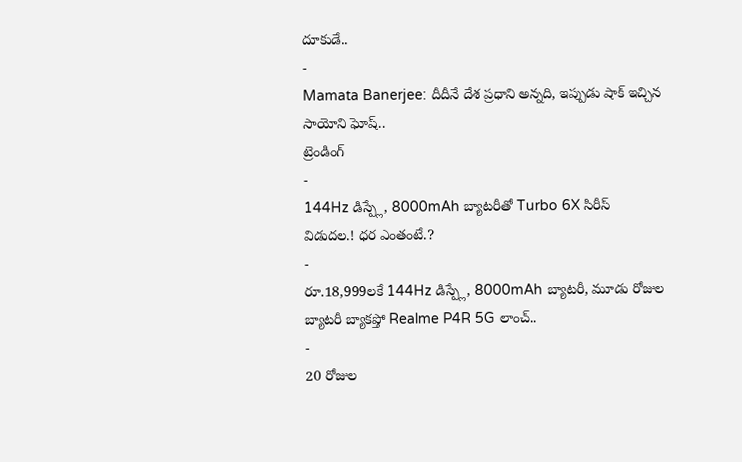దూకుడే..
-
Mamata Banerjee: దీదీనే దేశ ప్రధాని అన్నది, ఇప్పుడు షాక్ ఇచ్చిన సాయోని ఘోష్..
ట్రెండింగ్
-
144Hz డిస్ప్లే, 8000mAh బ్యాటరీతో Turbo 6X సిరీస్ విడుదల.! ధర ఎంతంటే.?
-
రూ.18,999లకే 144Hz డిస్ప్లే, 8000mAh బ్యాటరీ, మూడు రోజుల బ్యాటరీ బ్యాకప్తో Realme P4R 5G లాంచ్..
-
20 రోజుల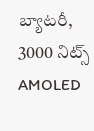బ్యాటరీ, 3000 నిట్స్ AMOLED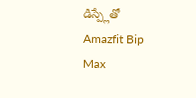డిస్ప్లేతో Amazfit Bip Max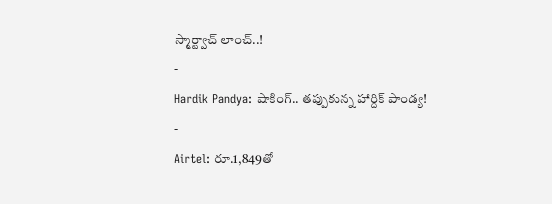స్మార్ట్వాచ్ లాంచ్..!
-
Hardik Pandya: షాకింగ్.. తప్పుకున్న హార్దిక్ పాండ్య!
-
Airtel: రూ.1,849తో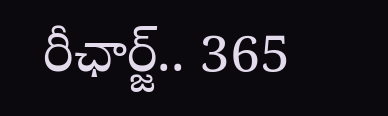రీఛార్జ్.. 365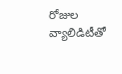రోజుల వ్యాలిడిటీతో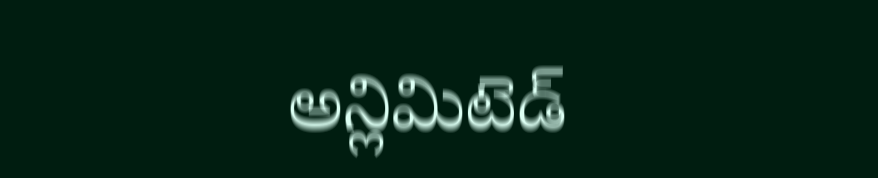అన్లిమిటెడ్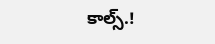కాల్స్.!